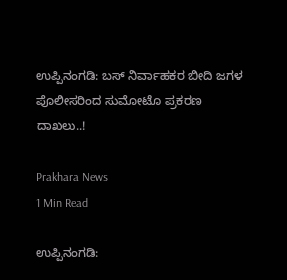ಉಪ್ಪಿನಂಗಡಿ: ಬಸ್ ನಿರ್ವಾಹಕರ ಬೀದಿ ಜಗಳ ಪೊಲೀಸರಿಂದ ಸುಮೋಟೊ ಪ್ರಕರಣ ದಾಖಲು..!

Prakhara News
1 Min Read

ಉಪ್ಪಿನಂಗಡಿ: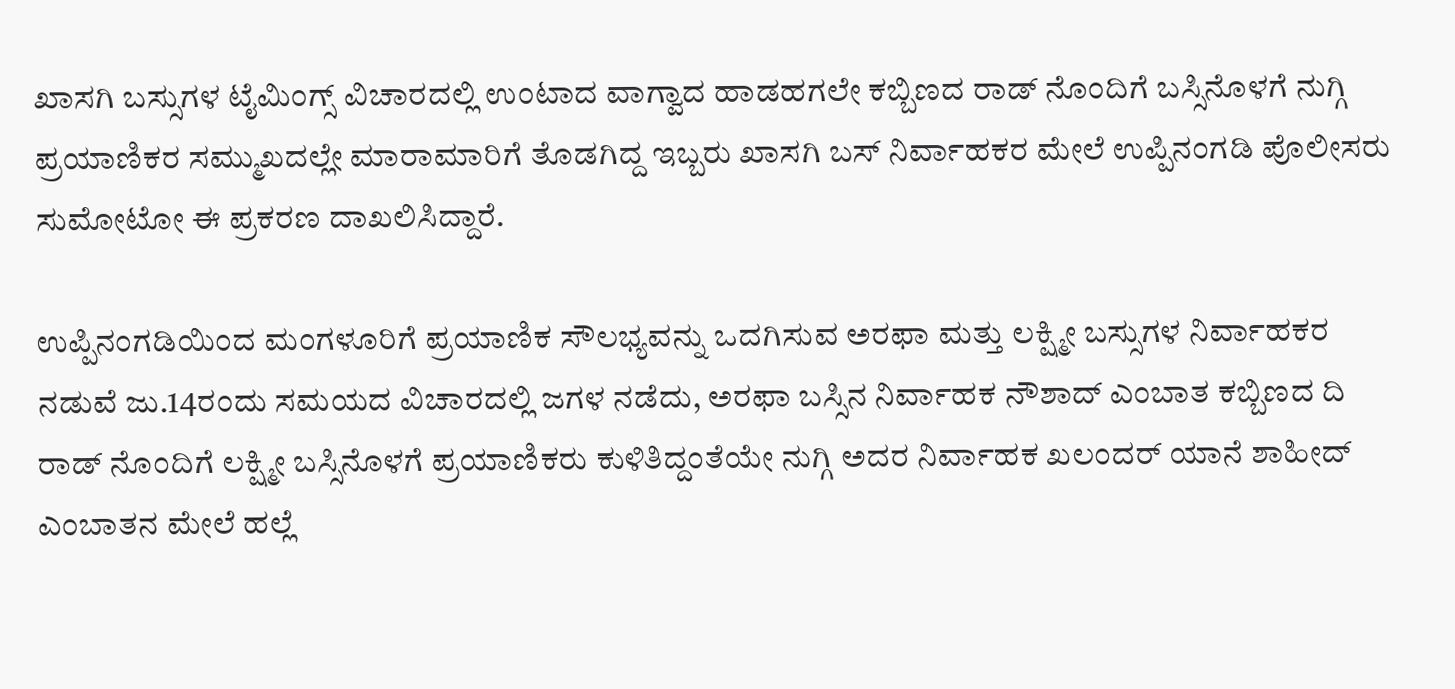ಖಾಸಗಿ ಬಸ್ಸುಗಳ ಟೈಮಿಂಗ್ಸ್ ವಿಚಾರದಲ್ಲಿ ಉಂಟಾದ ವಾಗ್ವಾದ ಹಾಡಹಗಲೇ ಕಬ್ಬಿಣದ ರಾಡ್ ನೊಂದಿಗೆ ಬಸ್ಸಿನೊಳಗೆ ನುಗ್ಗಿ ಪ್ರಯಾಣಿಕರ ಸಮ್ಮುಖದಲ್ಲೇ ಮಾರಾಮಾರಿಗೆ ತೊಡಗಿದ್ದ ಇಬ್ಬರು ಖಾಸಗಿ ಬಸ್‌ ನಿರ್ವಾಹಕರ ಮೇಲೆ ಉಪ್ಪಿನಂಗಡಿ ಪೊಲೀಸರು ಸುಮೋಟೋ ಈ ಪ್ರಕರಣ ದಾಖಲಿಸಿದ್ದಾರೆ.

ಉಪ್ಪಿನಂಗಡಿಯಿಂದ ಮಂಗಳೂರಿಗೆ ಪ್ರಯಾಣಿಕ ಸೌಲಭ್ಯವನ್ನು ಒದಗಿಸುವ ಅರಫಾ ಮತ್ತು ಲಕ್ಷ್ಮೀ ಬಸ್ಸುಗಳ ನಿರ್ವಾಹಕರ ನಡುವೆ ಜು.14ರಂದು ಸಮಯದ ವಿಚಾರದಲ್ಲಿ ಜಗಳ ನಡೆದು, ಅರಫಾ ಬಸ್ಸಿನ ನಿರ್ವಾಹಕ ನೌಶಾದ್ ಎಂಬಾತ ಕಬ್ಬಿಣದ ದಿ ರಾಡ್ ನೊಂದಿಗೆ ಲಕ್ಷ್ಮೀ ಬಸ್ಸಿನೊಳಗೆ ಪ್ರಯಾಣಿಕರು ಕುಳಿತಿದ್ದಂತೆಯೇ ನುಗ್ಗಿ ಅದರ ನಿರ್ವಾಹಕ ಖಲಂದರ್ ಯಾನೆ ಶಾಹೀದ್ ಎಂಬಾತನ ಮೇಲೆ ಹಲ್ಲೆ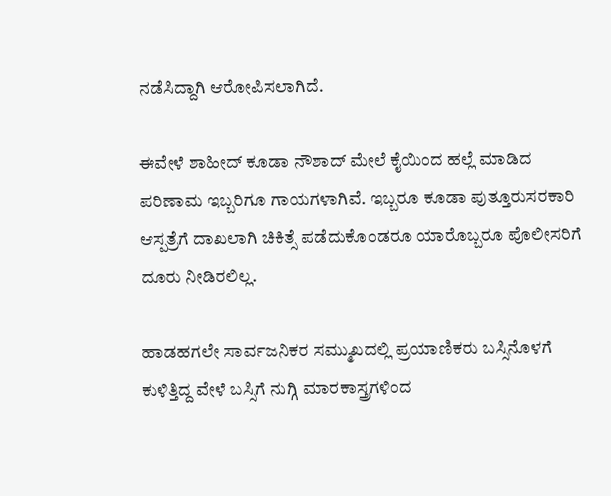ನಡೆಸಿದ್ದಾಗಿ ಆರೋಪಿಸಲಾಗಿದೆ.

ಈವೇಳೆ ಶಾಹೀದ್ ಕೂಡಾ ನೌಶಾದ್ ಮೇಲೆ ಕೈಯಿಂದ ಹಲ್ಲೆ ಮಾಡಿದ ಪರಿಣಾಮ ಇಬ್ಬರಿಗೂ ಗಾಯಗಳಾಗಿವೆ. ಇಬ್ಬರೂ ಕೂಡಾ ಪುತ್ತೂರುಸರಕಾರಿ ಆಸ್ಪತ್ರೆಗೆ ದಾಖಲಾಗಿ ಚಿಕಿತ್ಸೆ ಪಡೆದುಕೊಂಡರೂ ಯಾರೊಬ್ಬರೂ ಪೊಲೀಸರಿಗೆ ದೂರು ನೀಡಿರಲಿಲ್ಲ.

ಹಾಡಹಗಲೇ ಸಾರ್ವಜನಿಕರ ಸಮ್ಮುಖದಲ್ಲಿ ಪ್ರಯಾಣಿಕರು ಬಸ್ಸಿನೊಳಗೆ ಕುಳಿತ್ತಿದ್ದ ವೇಳೆ ಬಸ್ಸಿಗೆ ನುಗ್ಗಿ ಮಾರಕಾಸ್ತ್ರಗಳಿಂದ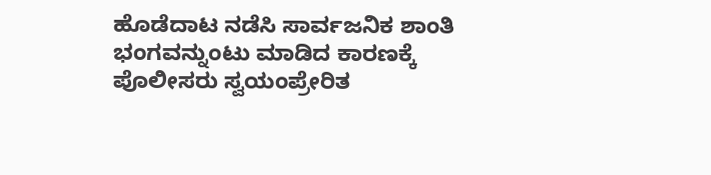ಹೊಡೆದಾಟ ನಡೆಸಿ ಸಾರ್ವಜನಿಕ ಶಾಂತಿ ಭಂಗವನ್ನುಂಟು ಮಾಡಿದ ಕಾರಣಕ್ಕೆ ಪೊಲೀಸರು ಸ್ವಯಂಪ್ರೇರಿತ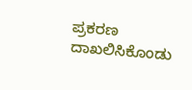ಪ್ರಕರಣ ದಾಖಲಿಸಿಕೊಂಡು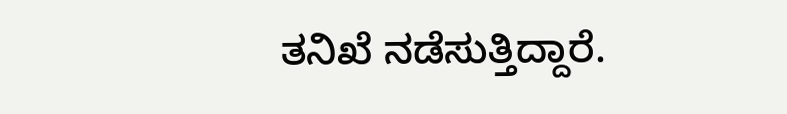ತನಿಖೆ ನಡೆಸುತ್ತಿದ್ದಾರೆ.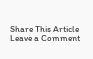Share This Article
Leave a Comment